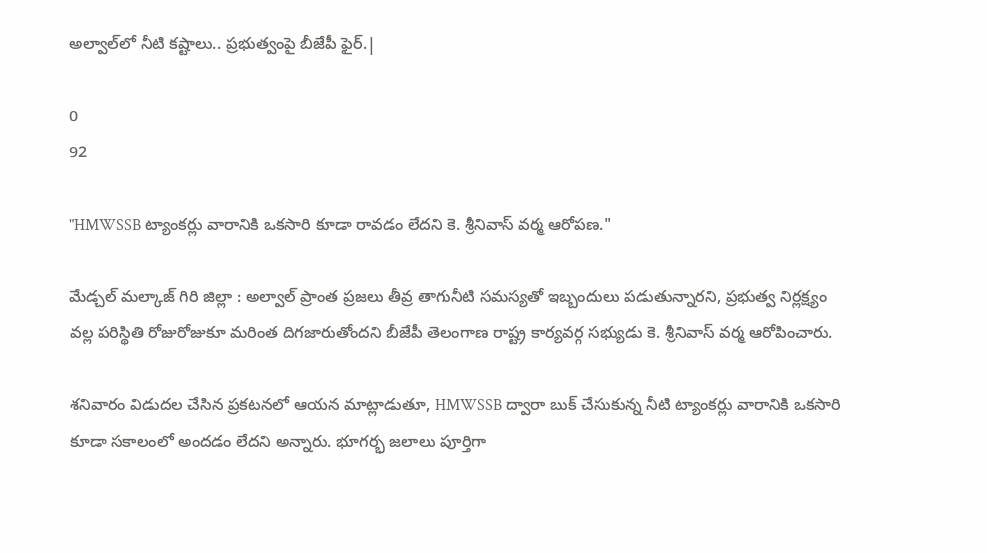అల్వాల్‌లో నీటి కష్టాలు.. ప్రభుత్వంపై బీజేపీ ఫైర్.|

0
92

"HMWSSB ట్యాంకర్లు వారానికి ఒకసారి కూడా రావడం లేదని కె. శ్రీనివాస్ వర్మ ఆరోపణ."

మేడ్చల్ మల్కాజ్ గిరి జిల్లా : అల్వాల్ ప్రాంత ప్రజలు తీవ్ర తాగునీటి సమస్యతో ఇబ్బందులు పడుతున్నారని, ప్రభుత్వ నిర్లక్ష్యం వల్ల పరిస్థితి రోజురోజుకూ మరింత దిగజారుతోందని బీజేపీ తెలంగాణ రాష్ట్ర కార్యవర్గ సభ్యుడు కె. శ్రీనివాస్ వర్మ ఆరోపించారు.

శనివారం విడుదల చేసిన ప్రకటనలో ఆయన మాట్లాడుతూ, HMWSSB ద్వారా బుక్ చేసుకున్న నీటి ట్యాంకర్లు వారానికి ఒకసారి కూడా సకాలంలో అందడం లేదని అన్నారు. భూగర్భ జలాలు పూర్తిగా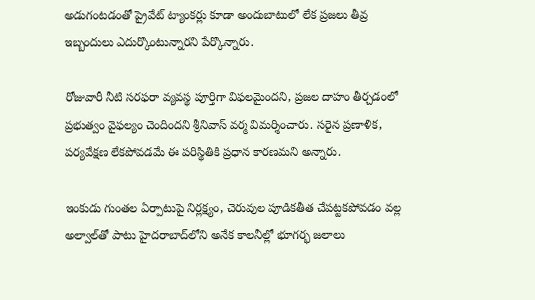అడుగంటడంతో ప్రైవేట్ ట్యాంకర్లు కూడా అందుబాటులో లేక ప్రజలు తీవ్ర ఇబ్బందులు ఎదుర్కొంటున్నారని పేర్కొన్నారు.

రోజువారీ నీటి సరఫరా వ్యవస్థ పూర్తిగా విఫలమైందని, ప్రజల దాహం తీర్చడంలో ప్రభుత్వం వైఫల్యం చెందిందని శ్రీనివాస్ వర్మ విమర్శించారు. సరైన ప్రణాళిక, పర్యవేక్షణ లేకపోవడమే ఈ పరిస్థితికి ప్రధాన కారణమని అన్నారు.

ఇంకుడు గుంతల ఏర్పాటుపై నిర్లక్ష్యం, చెరువుల పూడికతీత చేపట్టకపోవడం వల్ల అల్వాల్‌తో పాటు హైదరాబాద్‌లోని అనేక కాలనీల్లో భూగర్భ జలాలు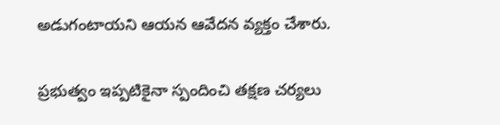అడుగంటాయని ఆయన ఆవేదన వ్యక్తం చేశారు.

ప్రభుత్వం ఇప్పటికైనా స్పందించి తక్షణ చర్యలు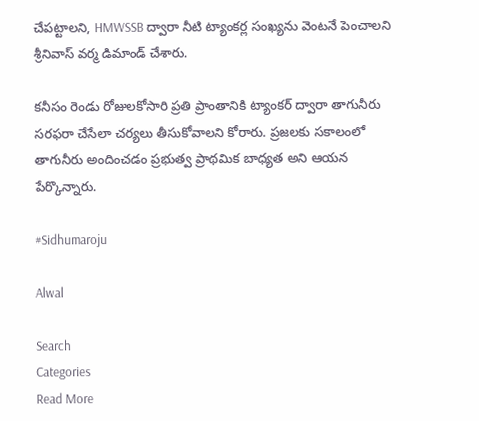చేపట్టాలని, HMWSSB ద్వారా నీటి ట్యాంకర్ల సంఖ్యను వెంటనే పెంచాలని శ్రీనివాస్ వర్మ డిమాండ్ చేశారు.

కనీసం రెండు రోజులకోసారి ప్రతి ప్రాంతానికి ట్యాంకర్ ద్వారా తాగునీరు సరఫరా చేసేలా చర్యలు తీసుకోవాలని కోరారు. ప్రజలకు సకాలంలో తాగునీరు అందించడం ప్రభుత్వ ప్రాథమిక బాధ్యత అని ఆయన పేర్కొన్నారు.

#Sidhumaroju

Alwal

Search
Categories
Read More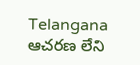Telangana
ఆచరణ లేని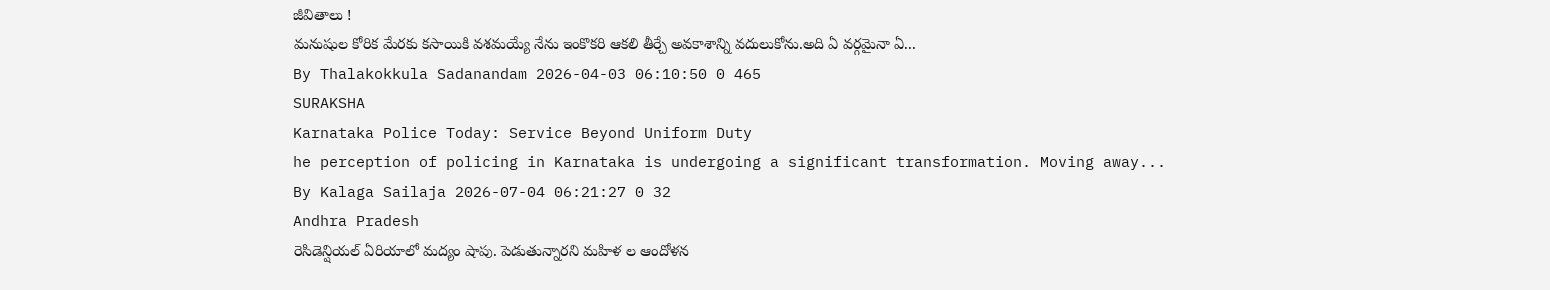జీవితాలు !
మనుషుల కోరిక మేరకు కసాయికి వశమయ్యే నేను ఇంకొకరి ఆకలి తీర్చే అవకాశాన్ని వదులుకోను.అది ఏ వర్గమైనా ఏ...
By Thalakokkula Sadanandam 2026-04-03 06:10:50 0 465
SURAKSHA
Karnataka Police Today: Service Beyond Uniform Duty
he perception of policing in Karnataka is undergoing a significant transformation. Moving away...
By Kalaga Sailaja 2026-07-04 06:21:27 0 32
Andhra Pradesh
రెసిడెన్షియల్ ఏరియాలో మద్యం షాపు. పెడుతున్నారని మహిళ ల ఆందోళన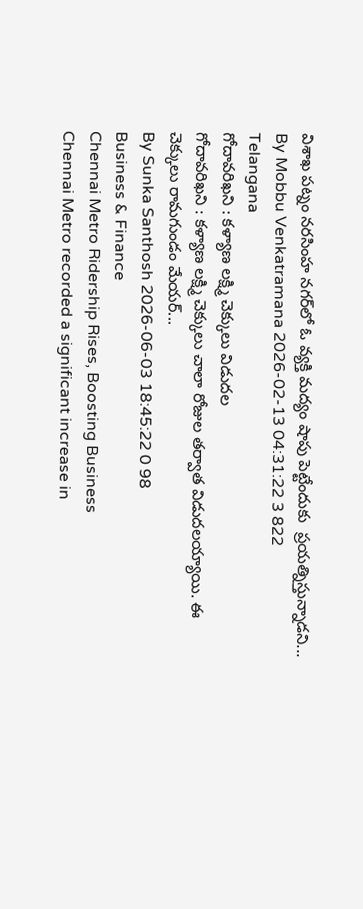విశాఖ పట్నం నరసింహ నగర్‌లో ఓ వ్యక్తి మద్యం షాపు పెట్టేందుకు  ప్రయత్నిస్తున్నాడని...
By Mobbu Venkatramana 2026-02-13 04:31:22 3 822
Telangana
గోదావరిఖని : కళ్యాణ లక్ష్మి చెక్కులు విడుదల
గోదావరిఖని : కళ్యాణ లక్ష్మి చెక్కులు చాలా రోజుల తర్వాత విడుదలయ్యాయి. ఈ చెక్కులు రామగుండం మేయర్...
By Sunka Santhosh 2026-06-03 18:45:22 0 98
Business & Finance
Chennai Metro Ridership Rises, Boosting Business
Chennai Metro recorded a significant increase in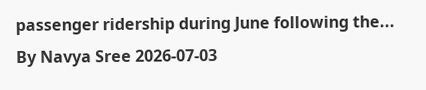passenger ridership during June following the...
By Navya Sree 2026-07-03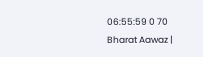06:55:59 0 70
Bharat Aawaz |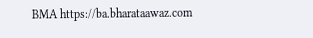BMA https://ba.bharataawaz.com